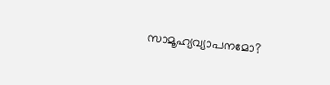സാമൂഹ്യവ്യാപനമോ?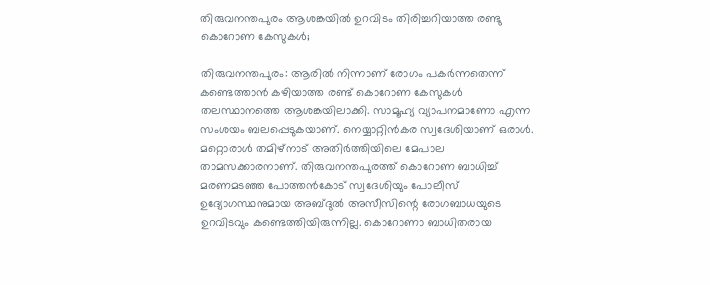തിരുവനന്തപുരം ആശങ്കയില്‍ ഉറവിടം തിരിച്ചറിയാത്ത രണ്ടു കൊറോണ കേസുകള്‍;

തിരുവനന്തപുരം: ആരില്‍ നിന്നാണ് രോഗം പകര്‍ന്നതെന്ന് കണ്ടെത്താന്‍ കഴിയാത്ത രണ്ട് കൊറോണ കേസുകള്‍ തലസ്ഥാനത്തെ ആശങ്കയിലാക്കി. സാമൂഹ്യ വ്യാപനമാണോ എന്ന സംശയം ബലപ്പെടുകയാണ്. നെയ്യാറ്റിന്‍കര സ്വദേശിയാണ് ഒരാള്‍. മറ്റൊരാള്‍ തമിഴ്‌നാട് അതിര്‍ത്തിയിലെ മേപാല താമസക്കാരനാണ്. തിരുവനന്തപുരത്ത് കൊറോണ ബാധിച്ച് മരണമടഞ്ഞ പോത്തന്‍കോട് സ്വദേശിയും പോലീസ് ഉദ്യോഗസ്ഥനുമായ അബ്ദുല്‍ അസീസിന്റെ രോഗബാധയുടെ ഉറവിടവും കണ്ടെത്തിയിരുന്നില്ല. കൊറോണാ ബാധിതരായ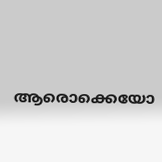ആരൊക്കെയോ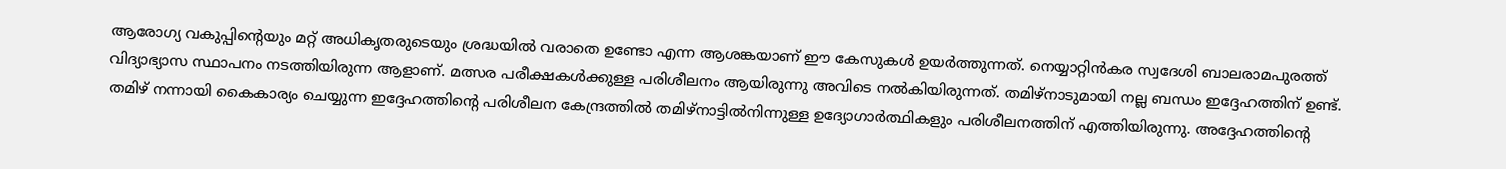ആരോഗ്യ വകുപ്പിന്റെയും മറ്റ് അധികൃതരുടെയും ശ്രദ്ധയില്‍ വരാതെ ഉണ്ടോ എന്ന ആശങ്കയാണ് ഈ കേസുകള്‍ ഉയര്‍ത്തുന്നത്. നെയ്യാറ്റിന്‍കര സ്വദേശി ബാലരാമപുരത്ത് വിദ്യാഭ്യാസ സ്ഥാപനം നടത്തിയിരുന്ന ആളാണ്. മത്സര പരീക്ഷകള്‍ക്കുള്ള പരിശീലനം ആയിരുന്നു അവിടെ നല്‍കിയിരുന്നത്. തമിഴ്‌നാടുമായി നല്ല ബന്ധം ഇദ്ദേഹത്തിന് ഉണ്ട്. തമിഴ് നന്നായി കൈകാര്യം ചെയ്യുന്ന ഇദ്ദേഹത്തിന്റെ പരിശീലന കേന്ദ്രത്തില്‍ തമിഴ്‌നാട്ടില്‍നിന്നുള്ള ഉദ്യോഗാര്‍ത്ഥികളും പരിശീലനത്തിന് എത്തിയിരുന്നു. അദ്ദേഹത്തിന്റെ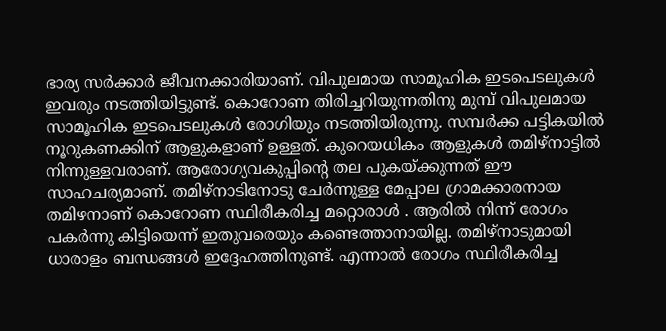ഭാര്യ സര്‍ക്കാര്‍ ജീവനക്കാരിയാണ്. വിപുലമായ സാമൂഹിക ഇടപെടലുകള്‍ ഇവരും നടത്തിയിട്ടുണ്ട്. കൊറോണ തിരിച്ചറിയുന്നതിനു മുമ്പ് വിപുലമായ സാമൂഹിക ഇടപെടലുകള്‍ രോഗിയും നടത്തിയിരുന്നു. സമ്പര്‍ക്ക പട്ടികയില്‍ നൂറുകണക്കിന് ആളുകളാണ് ഉള്ളത്. കുറെയധികം ആളുകള്‍ തമിഴ്‌നാട്ടില്‍ നിന്നുള്ളവരാണ്. ആരോഗ്യവകുപ്പിന്റെ തല പുകയ്ക്കുന്നത് ഈ സാഹചര്യമാണ്. തമിഴ്‌നാടിനോടു ചേര്‍ന്നുള്ള മേപ്പാല ഗ്രാമക്കാരനായ തമിഴനാണ് കൊറോണ സ്ഥിരീകരിച്ച മറ്റൊരാള്‍ . ആരില്‍ നിന്ന് രോഗം പകര്‍ന്നു കിട്ടിയെന്ന് ഇതുവരെയും കണ്ടെത്താനായില്ല. തമിഴ്‌നാടുമായി ധാരാളം ബന്ധങ്ങള്‍ ഇദ്ദേഹത്തിനുണ്ട്. എന്നാല്‍ രോഗം സ്ഥിരീകരിച്ച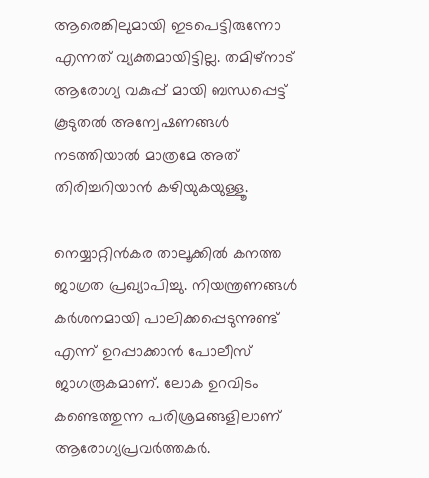ആരെങ്കിലുമായി ഇടപെട്ടിരുന്നോ എന്നത് വ്യക്തമായിട്ടില്ല. തമിഴ്‌നാട് ആരോഗ്യ വകുപ്പ് മായി ബന്ധപ്പെട്ട് കൂടുതല്‍ അന്വേഷണങ്ങള്‍ നടത്തിയാല്‍ മാത്രമേ അത് തിരിച്ചറിയാന്‍ കഴിയുകയുള്ളൂ.

നെയ്യാറ്റിന്‍കര താലൂക്കില്‍ കനത്ത ജാഗ്രത പ്രഖ്യാപിച്ചു. നിയന്ത്രണങ്ങള്‍ കര്‍ശനമായി പാലിക്കപ്പെടുന്നുണ്ട് എന്ന് ഉറപ്പാക്കാന്‍ പോലീസ് ജാഗരൂകമാണ്. ലോക ഉറവിടം കണ്ടെത്തുന്ന പരിശ്രമങ്ങളിലാണ് ആരോഗ്യപ്രവര്‍ത്തകര്‍.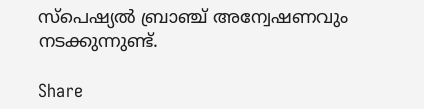സ്‌പെഷ്യല്‍ ബ്രാഞ്ച് അന്വേഷണവും നടക്കുന്നുണ്ട്.

Share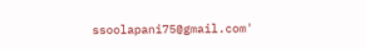ssoolapani75@gmail.com'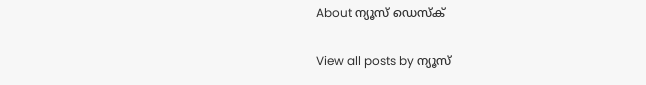About ന്യൂസ് ഡെസ്ക്

View all posts by ന്യൂസ്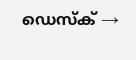ഡെസ്ക് →